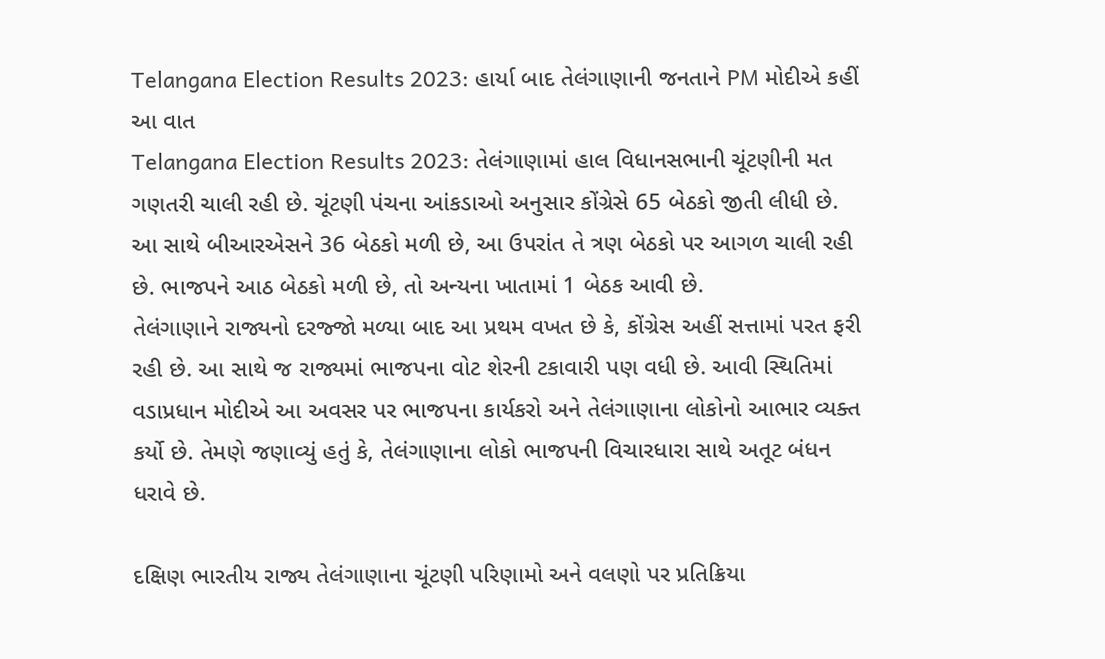Telangana Election Results 2023: હાર્યા બાદ તેલંગાણાની જનતાને PM મોદીએ કહીં આ વાત
Telangana Election Results 2023: તેલંગાણામાં હાલ વિધાનસભાની ચૂંટણીની મત ગણતરી ચાલી રહી છે. ચૂંટણી પંચના આંકડાઓ અનુસાર કોંગ્રેસે 65 બેઠકો જીતી લીધી છે. આ સાથે બીઆરએસને 36 બેઠકો મળી છે, આ ઉપરાંત તે ત્રણ બેઠકો પર આગળ ચાલી રહી છે. ભાજપને આઠ બેઠકો મળી છે, તો અન્યના ખાતામાં 1 બેઠક આવી છે.
તેલંગાણાને રાજ્યનો દરજ્જો મળ્યા બાદ આ પ્રથમ વખત છે કે, કોંગ્રેસ અહીં સત્તામાં પરત ફરી રહી છે. આ સાથે જ રાજ્યમાં ભાજપના વોટ શેરની ટકાવારી પણ વધી છે. આવી સ્થિતિમાં વડાપ્રધાન મોદીએ આ અવસર પર ભાજપના કાર્યકરો અને તેલંગાણાના લોકોનો આભાર વ્યક્ત કર્યો છે. તેમણે જણાવ્યું હતું કે, તેલંગાણાના લોકો ભાજપની વિચારધારા સાથે અતૂટ બંધન ધરાવે છે.

દક્ષિણ ભારતીય રાજ્ય તેલંગાણાના ચૂંટણી પરિણામો અને વલણો પર પ્રતિક્રિયા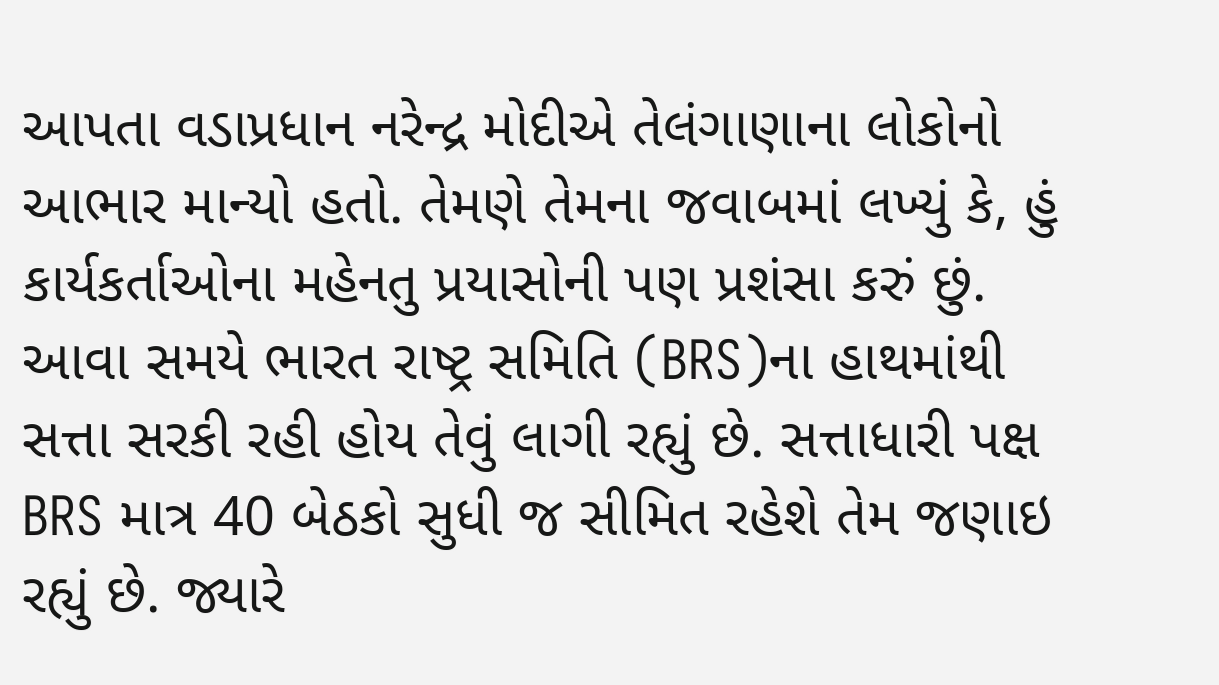આપતા વડાપ્રધાન નરેન્દ્ર મોદીએ તેલંગાણાના લોકોનો આભાર માન્યો હતો. તેમણે તેમના જવાબમાં લખ્યું કે, હું કાર્યકર્તાઓના મહેનતુ પ્રયાસોની પણ પ્રશંસા કરું છું.
આવા સમયે ભારત રાષ્ટ્ર સમિતિ (BRS)ના હાથમાંથી સત્તા સરકી રહી હોય તેવું લાગી રહ્યું છે. સત્તાધારી પક્ષ BRS માત્ર 40 બેઠકો સુધી જ સીમિત રહેશે તેમ જણાઇ રહ્યું છે. જ્યારે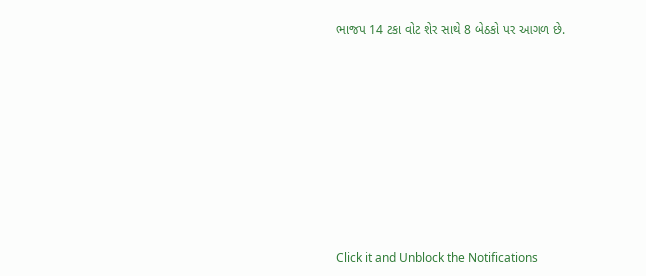ભાજપ 14 ટકા વોટ શેર સાથે 8 બેઠકો પર આગળ છે.












Click it and Unblock the Notifications